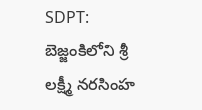SDPT: బెజ్జంకిలోని శ్రీ లక్ష్మీ నరసింహ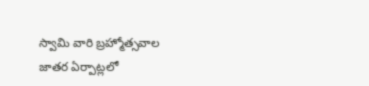స్వామి వారి బ్రహ్మోత్సవాల జాతర ఏర్పాట్లలో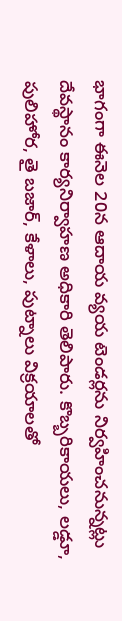భాగంగా ఈనెల 20న ఆదాయ వ్యయ టెండర్లను నిర్వహించనున్నట్లు దేవస్థానం కార్యనిర్వాహణ అధికారి తెలిపారు. కొబ్బరికాయలు, లడ్డూ, పులిహోర, తై బజార్, కేళాలు, పుట్నాలు విక్రయాలతో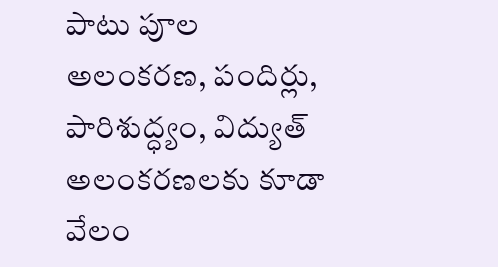పాటు పూల అలంకరణ, పందిర్లు, పారిశుద్ధ్యం, విద్యుత్ అలంకరణలకు కూడా వేలం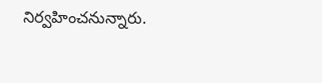నిర్వహించనున్నారు.